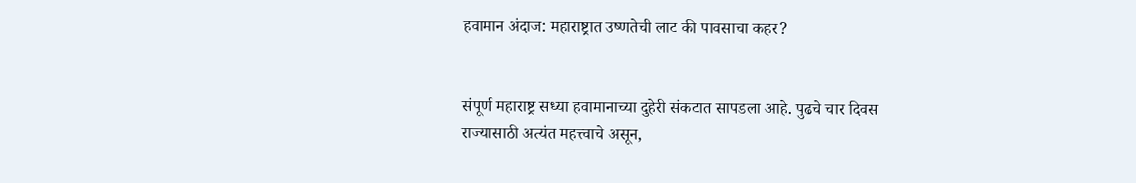हवामान अंदाज: महाराष्ट्रात उष्णतेची लाट की पावसाचा कहर?


संपूर्ण महाराष्ट्र सध्या हवामानाच्या दुहेरी संकटात सापडला आहे. पुढचे चार दिवस राज्यासाठी अत्यंत महत्त्वाचे असून,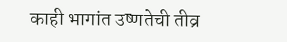काही भागांत उष्णतेची तीव्र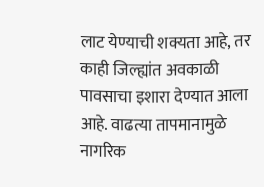लाट येण्याची शक्यता आहे, तर काही जिल्ह्यांत अवकाळी पावसाचा इशारा देण्यात आला आहे. वाढत्या तापमानामुळे नागरिक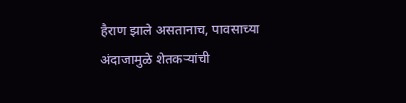हैराण झाले असतानाच, पावसाच्या अंदाजामुळे शेतकऱ्यांची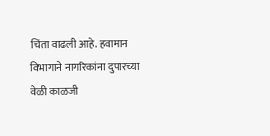चिंता वाढली आहे. हवामान विभागाने नागरिकांना दुपारच्या वेळी काळजी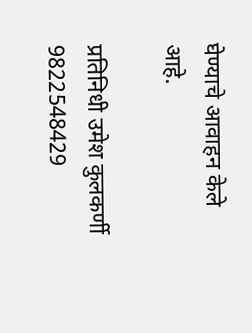घेण्याचे आवाहन केले आहे.

प्रतिनिधी उमेश कुलकर्णी
9822548429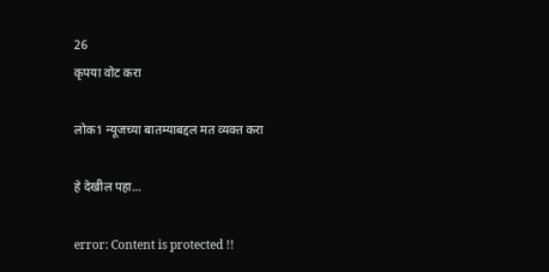26
कृपया वोट करा

लोक1 न्यूजच्या बातम्याबद्दल मत व्यक्त करा

हे देखील पहा...

error: Content is protected !!